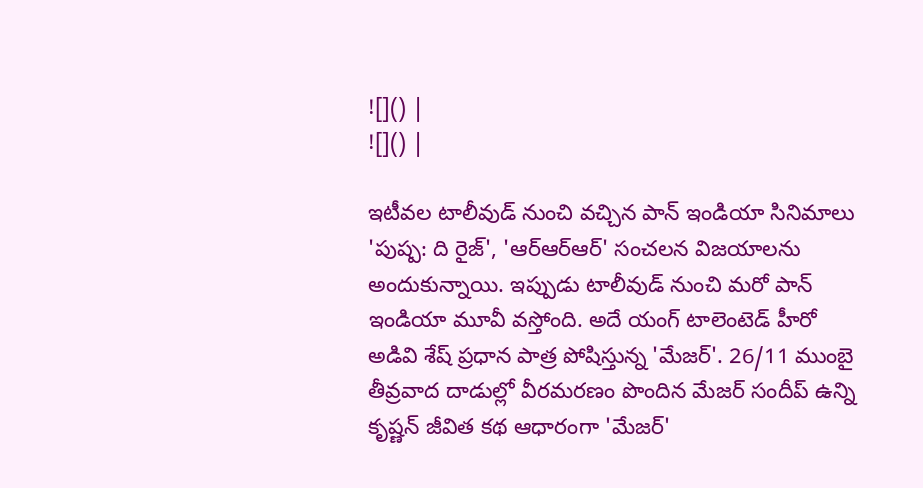![]() |
![]() |

ఇటీవల టాలీవుడ్ నుంచి వచ్చిన పాన్ ఇండియా సినిమాలు 'పుష్ప: ది రైజ్', 'ఆర్ఆర్ఆర్' సంచలన విజయాలను అందుకున్నాయి. ఇప్పుడు టాలీవుడ్ నుంచి మరో పాన్ ఇండియా మూవీ వస్తోంది. అదే యంగ్ టాలెంటెడ్ హీరో అడివి శేష్ ప్రధాన పాత్ర పోషిస్తున్న 'మేజర్'. 26/11 ముంబై తీవ్రవాద దాడుల్లో వీరమరణం పొందిన మేజర్ సందీప్ ఉన్ని కృష్ణన్ జీవిత కథ ఆధారంగా 'మేజర్'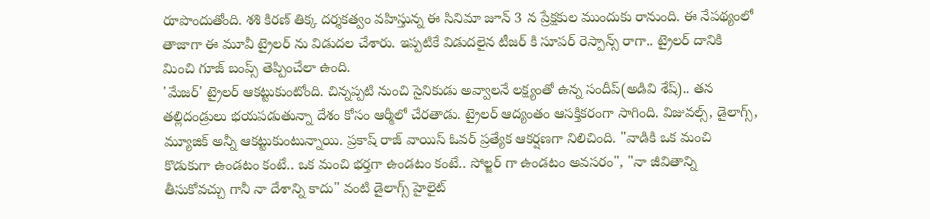రూపొందుతోంది. శశి కిరణ్ తిక్క దర్శకత్వం వహిస్తున్న ఈ సినిమా జూన్ 3 న ప్రేక్షకుల ముందుకు రానుంది. ఈ నేపథ్యంలో తాజాగా ఈ మూవీ ట్రైలర్ ను విడుదల చేశారు. ఇప్పటికే విడుదలైన టీజర్ కి సూపర్ రెస్పాన్స్ రాగా.. ట్రైలర్ దానికి మించి గూజ్ బంప్స్ తెప్పించేలా ఉంది.
'మేజర్' ట్రైలర్ ఆకట్టుకుంటోంది. చిన్నప్పటి నుంచి సైనికుడు అవ్వాలనే లక్ష్యంతో ఉన్న సందీప్(అడివి శేష్).. తన తల్లిదండ్రులు భయపడుతున్నా దేశం కోసం ఆర్మీలో చేరతాడు. ట్రైలర్ ఆద్యంతం ఆసక్తికరంగా సాగింది. విజువల్స్, డైలాగ్స్, మ్యూజిక్ అన్నీ ఆకట్టుకుంటున్నాయి. ప్రకాష్ రాజ్ వాయిస్ ఓవర్ ప్రత్యేక ఆకర్షణగా నిలిచింది. "వాడికి ఒక మంచి కొడుకుగా ఉండటం కంటే.. ఒక మంచి భర్తగా ఉండటం కంటే.. సోల్జర్ గా ఉండటం అవసరం", "నా జీవితాన్ని తీసుకోవచ్చు గానీ నా దేశాన్ని కాదు" వంటి డైలాగ్స్ హైలైట్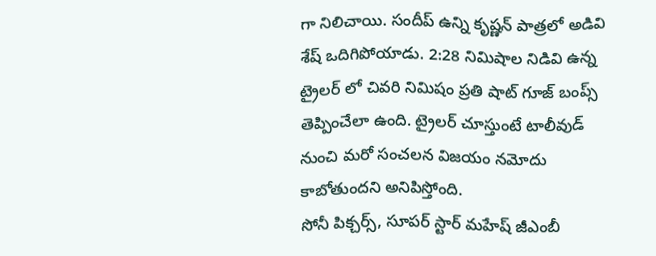గా నిలిచాయి. సందీప్ ఉన్ని కృష్ణన్ పాత్రలో అడివి శేష్ ఒదిగిపోయాడు. 2:28 నిమిషాల నిడివి ఉన్న ట్రైలర్ లో చివరి నిమిషం ప్రతి షాట్ గూజ్ బంప్స్ తెప్పించేలా ఉంది. ట్రైలర్ చూస్తుంటే టాలీవుడ్ నుంచి మరో సంచలన విజయం నమోదు కాబోతుందని అనిపిస్తోంది.
సోనీ పిక్చర్స్, సూపర్ స్టార్ మహేష్ జీఎంబీ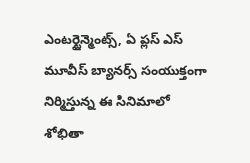ఎంటర్టైన్మెంట్స్, ఏ ప్లస్ ఎస్ మూవీస్ బ్యానర్స్ సంయుక్తంగా నిర్మిస్తున్న ఈ సినిమాలో శోభితా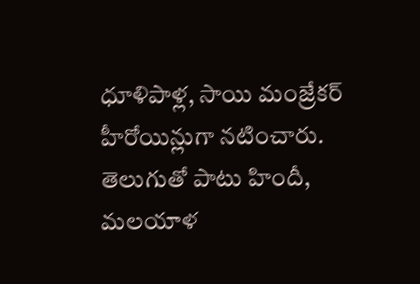ధూళిపాళ్ల, సాయి మంజ్రేకర్ హీరోయిన్లుగా నటించారు. తెలుగుతో పాటు హిందీ, మలయాళ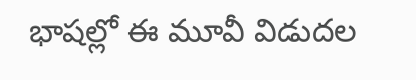భాషల్లో ఈ మూవీ విడుదల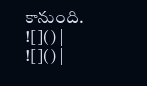కానుంది.
![]() |
![]() |